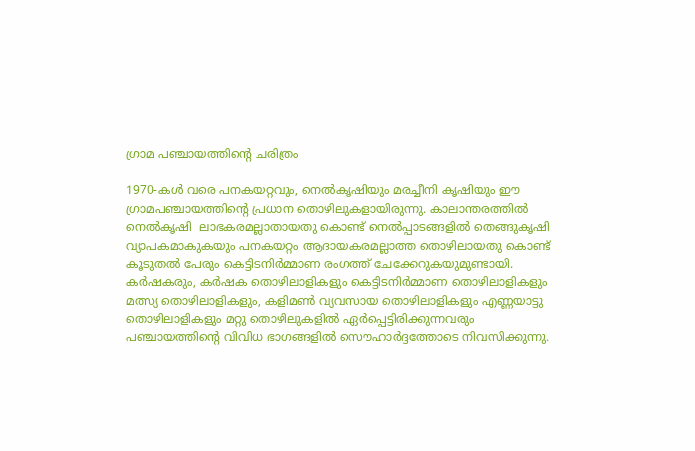ഗ്രാമ പഞ്ചായത്തിന്റെ ചരിത്രം

1970-കള്‍ വരെ പനകയറ്റവും, നെല്‍കൃഷിയും മരച്ചീനി കൃഷിയും ഈ ഗ്രാമപഞ്ചായത്തിന്റെ പ്രധാന തൊഴിലുകളായിരുന്നു. കാലാന്തരത്തില്‍ നെല്‍കൃഷി  ലാഭകരമല്ലാതായതു കൊണ്ട് നെല്‍പ്പാടങ്ങളില്‍ തെങ്ങുകൃഷി വ്യാപകമാകുകയും പനകയറ്റം ആദായകരമല്ലാത്ത തൊഴിലായതു കൊണ്ട് കൂടുതല്‍ പേരും കെട്ടിടനിര്‍മ്മാണ രംഗത്ത് ചേക്കേറുകയുമുണ്ടായി. കര്‍ഷകരും, കര്‍ഷക തൊഴിലാളികളും കെട്ടിടനിര്‍മ്മാണ തൊഴിലാളികളും മത്സ്യ തൊഴിലാളികളും, കളിമണ്‍ വ്യവസായ തൊഴിലാളികളും എണ്ണയാട്ടു തൊഴിലാളികളും മറ്റു തൊഴിലുകളില്‍ ഏര്‍പ്പെട്ടിരിക്കുന്നവരും പഞ്ചായത്തിന്റെ വിവിധ ഭാഗങ്ങളില്‍ സൌഹാര്‍ദ്ദത്തോടെ നിവസിക്കുന്നു.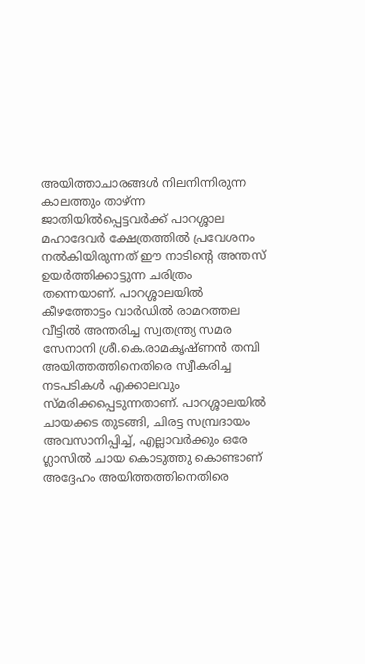അയിത്താചാരങ്ങള്‍ നിലനിന്നിരുന്ന കാലത്തും താഴ്ന്ന ജാതിയില്‍പ്പെട്ടവര്‍ക്ക് പാറശ്ശാല മഹാദേവര്‍ ക്ഷേത്രത്തില്‍ പ്രവേശനം നല്‍കിയിരുന്നത് ഈ നാടിന്റെ അന്തസ് ഉയര്‍ത്തിക്കാട്ടുന്ന ചരിത്രം തന്നെയാണ്. പാറശ്ശാലയില്‍ കീഴത്തോട്ടം വാര്‍ഡില്‍ രാമറത്തല വീട്ടില്‍ അന്തരിച്ച സ്വതന്ത്ര്യ സമര സേനാനി ശ്രീ.കെ.രാമകൃഷ്ണന്‍ തമ്പി അയിത്തത്തിനെതിരെ സ്വീകരിച്ച നടപടികള്‍ എക്കാലവും സ്മരിക്കപ്പെടുന്നതാണ്. പാറശ്ശാലയില്‍ ചായക്കട തുടങ്ങി, ചിരട്ട സമ്പ്രദായം അവസാനിപ്പിച്ച്, എല്ലാവര്‍ക്കും ഒരേ ഗ്ലാസില്‍ ചായ കൊടുത്തു കൊണ്ടാണ് അദ്ദേഹം അയിത്തത്തിനെതിരെ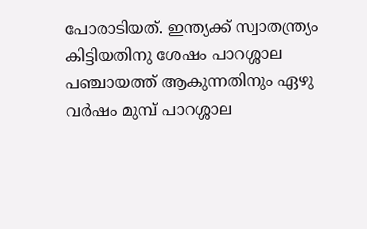പോരാടിയത്. ഇന്ത്യക്ക് സ്വാതന്ത്ര്യം കിട്ടിയതിനു ശേഷം പാറശ്ശാല പഞ്ചായത്ത് ആകുന്നതിനും ഏഴു വര്‍ഷം മുമ്പ് പാറശ്ശാല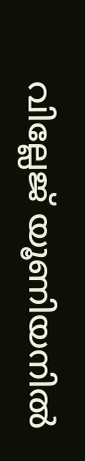വില്ലേജ് യൂണിയനില്‍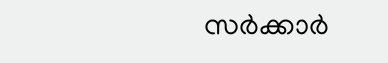സര്‍ക്കാര്‍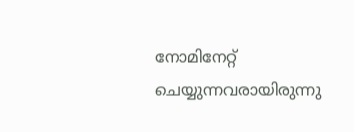നോമിനേറ്റ് ചെയ്യുന്നവരായിരുന്നു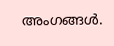അംഗങ്ങള്‍.